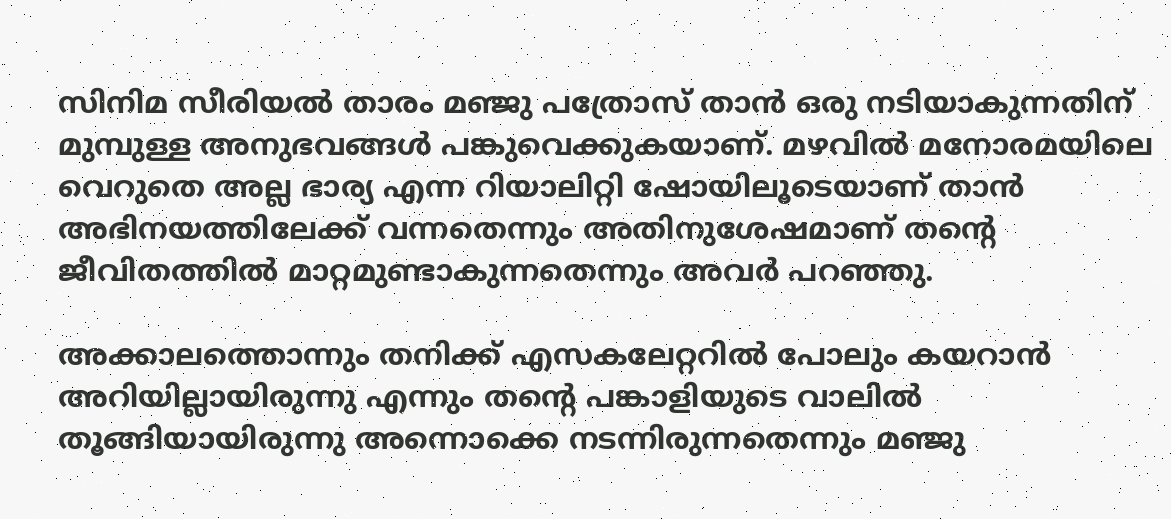സിനിമ സീരിയല്‍ താരം മഞ്ജു പത്രോസ് താന്‍ ഒരു നടിയാകുന്നതിന് മുമ്പുള്ള അനുഭവങ്ങള്‍ പങ്കുവെക്കുകയാണ്. മഴവില്‍ മനോരമയിലെ വെറുതെ അല്ല ഭാര്യ എന്ന റിയാലിറ്റി ഷോയിലൂടെയാണ് താന്‍ അഭിനയത്തിലേക്ക് വന്നതെന്നും അതിനുശേഷമാണ് തന്റെ ജീവിതത്തില്‍ മാറ്റമുണ്ടാകുന്നതെന്നും അവര്‍ പറഞ്ഞു.

അക്കാലത്തൊന്നും തനിക്ക് എസകലേറ്ററില്‍ പോലും കയറാന്‍ അറിയില്ലായിരുന്നു എന്നും തന്റെ പങ്കാളിയുടെ വാലില്‍ തൂങ്ങിയായിരുന്നു അന്നൊക്കെ നടന്നിരുന്നതെന്നും മഞ്ജു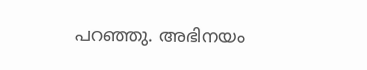പറഞ്ഞു. അഭിനയം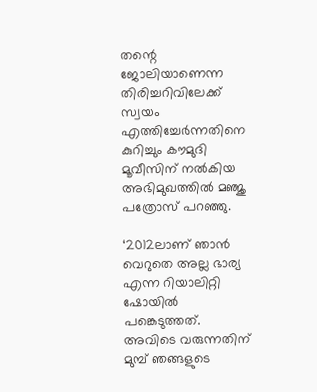തന്റെ ജോലിയാണെന്ന തിരിച്ചറിവിലേക്ക് സ്വയം എത്തിച്ചേര്‍ന്നതിനെ കുറിച്ചും കൗമുദി മൂവീസിന് നല്‍കിയ അഭിമുഖത്തില്‍ മഞ്ജു പത്രോസ് പറഞ്ഞു.

‘2012ലാണ് ഞാന്‍ വെറുതെ അല്ല ഭാര്യ എന്ന റിയാലിറ്റി ഷോയില്‍ പങ്കെടുത്തത്. അവിടെ വരുന്നതിന് മുമ്പ് ഞങ്ങളുടെ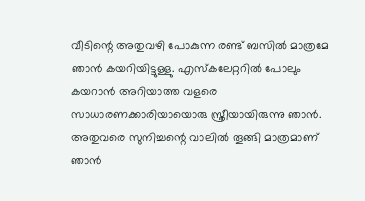വീടിന്റെ അതുവഴി പോകുന്ന രണ്ട് ബസില്‍ മാത്രമേ ഞാന്‍ കയറിയിട്ടുള്ളു. എസ്‌കലേറ്ററില്‍ പോലും കയറാന്‍ അറിയാത്ത വളരെ സാധാരണക്കാരിയായൊരു സ്ത്രീയായിരുന്നു ഞാന്‍. അതുവരെ സുനിച്ചന്റെ വാലില്‍ തൂങ്ങി മാത്രമാണ് ഞാന്‍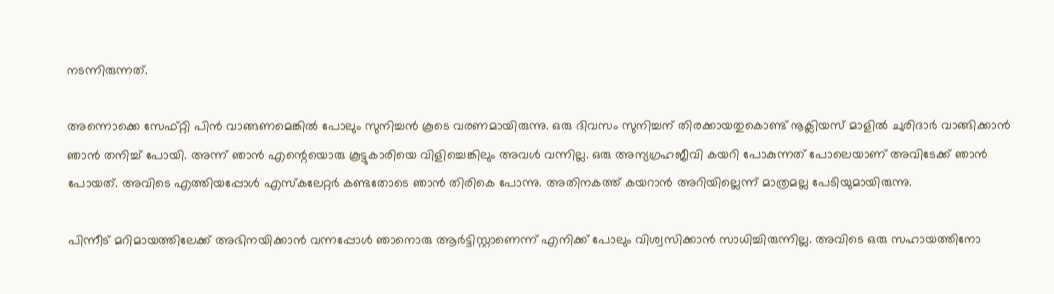നടന്നിരുന്നത്.

അന്നൊക്കെ സേഫ്റ്റി പിന്‍ വാങ്ങണമെങ്കില്‍ പോലും സുനിച്ചന്‍ കൂടെ വരണമായിരുന്നു. ഒരു ദിവസം സുനിച്ചന് തിരക്കായതുകൊണ്ട് നൂക്ലിയസ് മാളില്‍ ചുരിദാര്‍ വാങ്ങിക്കാന്‍ ഞാന്‍ തനിച്ച് പോയി. അന്ന് ഞാന്‍ എന്റെയൊരു കൂട്ടുകാരിയെ വിളിച്ചെങ്കിലും അവള്‍ വന്നില്ല. ഒരു അന്യഗ്രഹജീവി കയറി പോകുന്നത് പോലെയാണ് അവിടേക്ക് ഞാന്‍ പോയത്. അവിടെ എത്തിയപ്പോള്‍ എസ്‌കലേറ്റര്‍ കണ്ടതോടെ ഞാന്‍ തിരികെ പോന്നു. അതിനകത്ത് കയറാന്‍ അറിയില്ലെന്ന് മാത്രമല്ല പേടിയുമായിരുന്നു.

പിന്നീട് മറിമായത്തിലേക്ക് അഭിനയിക്കാന്‍ വന്നപ്പോള്‍ ഞാനൊരു ആര്‍ട്ടിസ്റ്റാണെന്ന് എനിക്ക് പോലും വിശ്വസിക്കാന്‍ സാധിച്ചിരുന്നില്ല. അവിടെ ഒരു സഹായത്തിനോ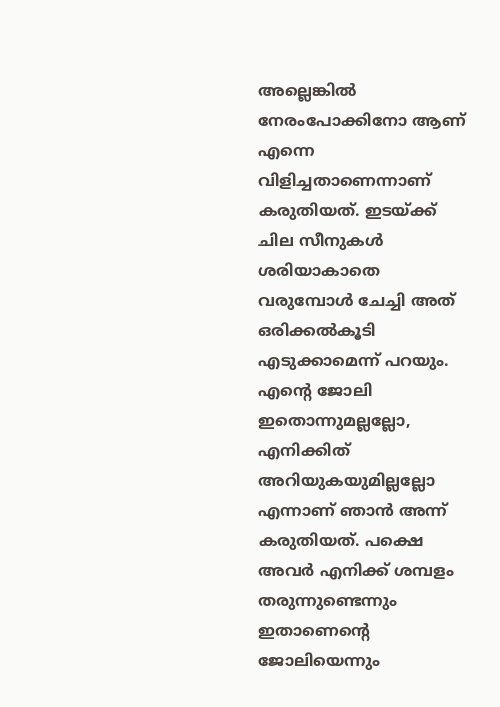അല്ലെങ്കില്‍ നേരംപോക്കിനോ ആണ് എന്നെ വിളിച്ചതാണെന്നാണ് കരുതിയത്. ഇടയ്ക്ക് ചില സീനുകള്‍ ശരിയാകാതെ വരുമ്പോള്‍ ചേച്ചി അത് ഒരിക്കല്‍കൂടി എടുക്കാമെന്ന് പറയും. എന്റെ ജോലി ഇതൊന്നുമല്ലല്ലോ, എനിക്കിത് അറിയുകയുമില്ലല്ലോ എന്നാണ് ഞാന്‍ അന്ന് കരുതിയത്. പക്ഷെ അവര്‍ എനിക്ക് ശമ്പളം തരുന്നുണ്ടെന്നും ഇതാണെന്റെ ജോലിയെന്നും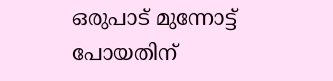ഒരുപാട് മുന്നോട്ട് പോയതിന്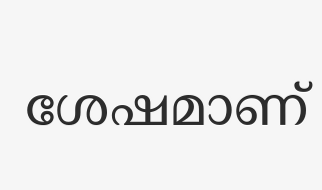ശേഷമാണ്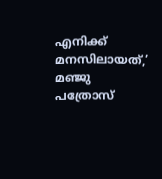എനിക്ക് മനസിലായത്,’ മഞ്ജു പത്രോസ്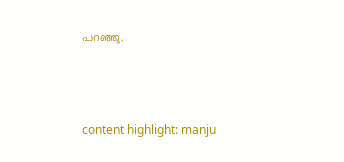പറഞ്ഞു.



content highlight: manju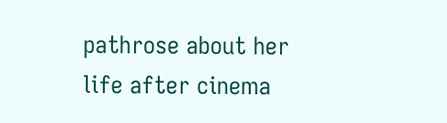pathrose about her life after cinema